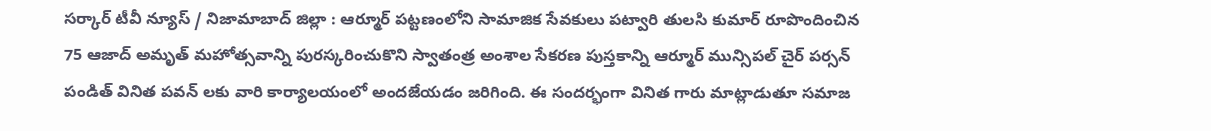సర్కార్ టీవీ న్యూస్ / నిజామాబాద్ జిల్లా : ఆర్మూర్ పట్టణంలోని సామాజిక సేవకులు పట్వారి తులసి కుమార్ రూపొందించిన 75 ఆజాద్ అమృత్ మహోత్సవాన్ని పురస్కరించుకొని స్వాతంత్ర అంశాల సేకరణ పుస్తకాన్ని ఆర్మూర్ మున్సిపల్ చైర్ పర్సన్ పండిత్ వినిత పవన్ లకు వారి కార్యాలయంలో అందజేయడం జరిగింది. ఈ సందర్భంగా వినిత గారు మాట్లాడుతూ సమాజ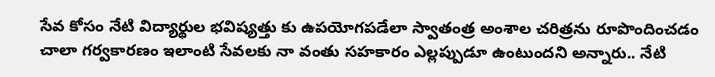సేవ కోసం నేటి విద్యార్థుల భవిష్యత్తు కు ఉపయోగపడేలా స్వాతంత్ర అంశాల చరిత్రను రూపొందించడం చాలా గర్వకారణం ఇలాంటి సేవలకు నా వంతు సహకారం ఎల్లప్పుడూ ఉంటుందని అన్నారు.. నేటి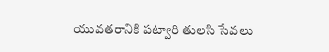యువతరానికి పట్వారి తులసి సేవలు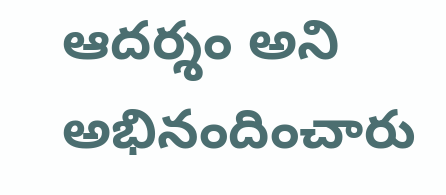ఆదర్శం అని అభినందించారు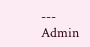---
Admin